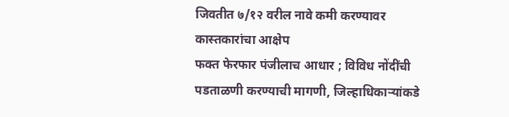जिवतीत ७/१२ वरील नावे कमी करण्यावर कास्तकारांचा आक्षेप
फक्त फेरफार पंजीलाच आधार ; विविध नोंदींची पडताळणी करण्याची मागणी, जिल्हाधिकाऱ्यांकडे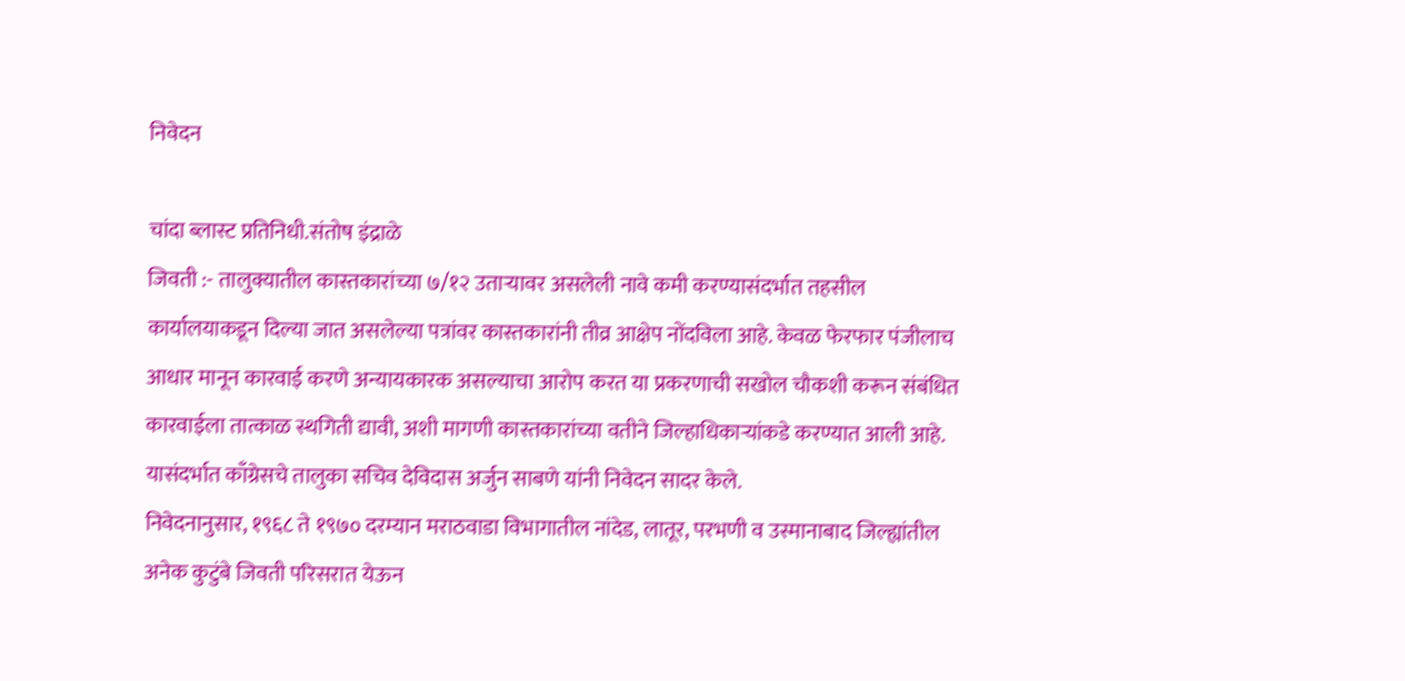निवेदन

चांदा ब्लास्ट प्रतिनिधी.संतोष इंद्राळे
जिवती :- तालुक्यातील कास्तकारांच्या ७/१२ उताऱ्यावर असलेली नावे कमी करण्यासंदर्भात तहसील कार्यालयाकडून दिल्या जात असलेल्या पत्रांवर कास्तकारांनी तीव्र आक्षेप नोंदविला आहे. केवळ फेरफार पंजीलाच आधार मानून कारवाई करणे अन्यायकारक असल्याचा आरोप करत या प्रकरणाची सखोल चौकशी करून संबंधित कारवाईला तात्काळ स्थगिती द्यावी, अशी मागणी कास्तकारांच्या वतीने जिल्हाधिकाऱ्यांकडे करण्यात आली आहे. यासंदर्भात काँग्रेसचे तालुका सचिव देविदास अर्जुन साबणे यांनी निवेदन सादर केले.
निवेदनानुसार, १९६८ ते १९७० दरम्यान मराठवाडा विभागातील नांदेड, लातूर, परभणी व उस्मानाबाद जिल्ह्यांतील अनेक कुटुंबे जिवती परिसरात येऊन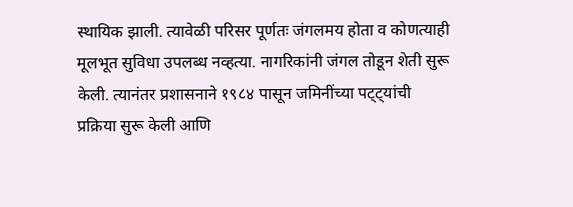स्थायिक झाली. त्यावेळी परिसर पूर्णतः जंगलमय होता व कोणत्याही मूलभूत सुविधा उपलब्ध नव्हत्या. नागरिकांनी जंगल तोडून शेती सुरू केली. त्यानंतर प्रशासनाने १९८४ पासून जमिनींच्या पट्ट्यांची प्रक्रिया सुरू केली आणि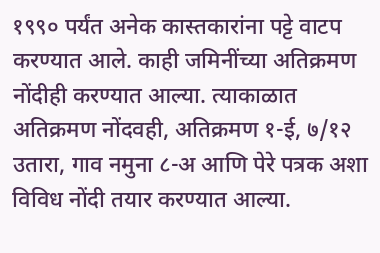१९९० पर्यंत अनेक कास्तकारांना पट्टे वाटप करण्यात आले. काही जमिनींच्या अतिक्रमण नोंदीही करण्यात आल्या. त्याकाळात अतिक्रमण नोंदवही, अतिक्रमण १-ई, ७/१२ उतारा, गाव नमुना ८-अ आणि पेरे पत्रक अशा विविध नोंदी तयार करण्यात आल्या.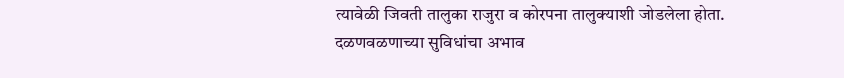त्यावेळी जिवती तालुका राजुरा व कोरपना तालुक्याशी जोडलेला होता. दळणवळणाच्या सुविधांचा अभाव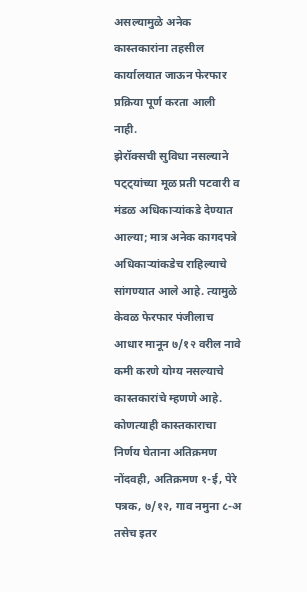असल्यामुळे अनेक कास्तकारांना तहसील कार्यालयात जाऊन फेरफार प्रक्रिया पूर्ण करता आली नाही.
झेरॉक्सची सुविधा नसल्याने पट्ट्यांच्या मूळ प्रती पटवारी व मंडळ अधिकाऱ्यांकडे देण्यात आल्या; मात्र अनेक कागदपत्रे अधिकाऱ्यांकडेच राहिल्याचे सांगण्यात आले आहे. त्यामुळे केवळ फेरफार पंजीलाच आधार मानून ७/१२ वरील नावे कमी करणे योग्य नसल्याचे कास्तकारांचे म्हणणे आहे. कोणत्याही कास्तकाराचा निर्णय घेताना अतिक्रमण नोंदवही, अतिक्रमण १-ई, पेरे पत्रक, ७/१२, गाव नमुना ८-अ तसेच इतर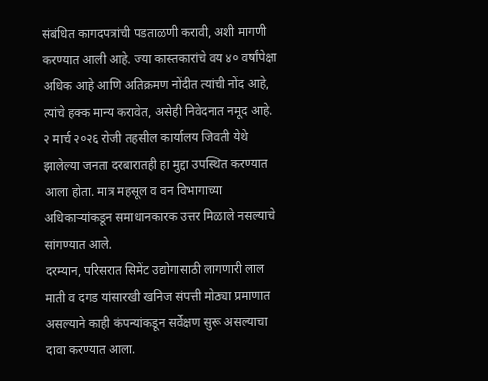संबंधित कागदपत्रांची पडताळणी करावी, अशी मागणी करण्यात आली आहे. ज्या कास्तकारांचे वय ४० वर्षांपेक्षा अधिक आहे आणि अतिक्रमण नोंदीत त्यांची नोंद आहे, त्यांचे हक्क मान्य करावेत, असेही निवेदनात नमूद आहे.
२ मार्च २०२६ रोजी तहसील कार्यालय जिवती येथे झालेल्या जनता दरबारातही हा मुद्दा उपस्थित करण्यात आला होता. मात्र महसूल व वन विभागाच्या अधिकाऱ्यांकडून समाधानकारक उत्तर मिळाले नसल्याचे सांगण्यात आले.
दरम्यान, परिसरात सिमेंट उद्योगासाठी लागणारी लाल माती व दगड यांसारखी खनिज संपत्ती मोठ्या प्रमाणात असल्याने काही कंपन्यांकडून सर्वेक्षण सुरू असल्याचा दावा करण्यात आला.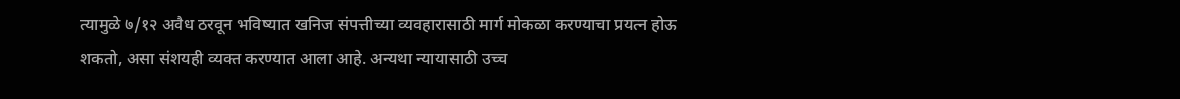त्यामुळे ७/१२ अवैध ठरवून भविष्यात खनिज संपत्तीच्या व्यवहारासाठी मार्ग मोकळा करण्याचा प्रयत्न होऊ शकतो, असा संशयही व्यक्त करण्यात आला आहे. अन्यथा न्यायासाठी उच्च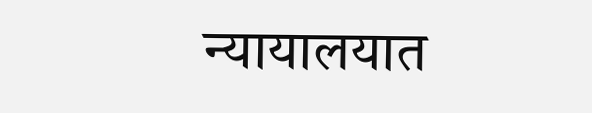न्यायालयात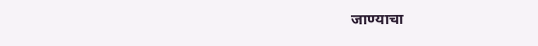जाण्याचा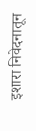इशारा निवेदनातून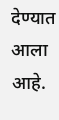देण्यात आला आहे.